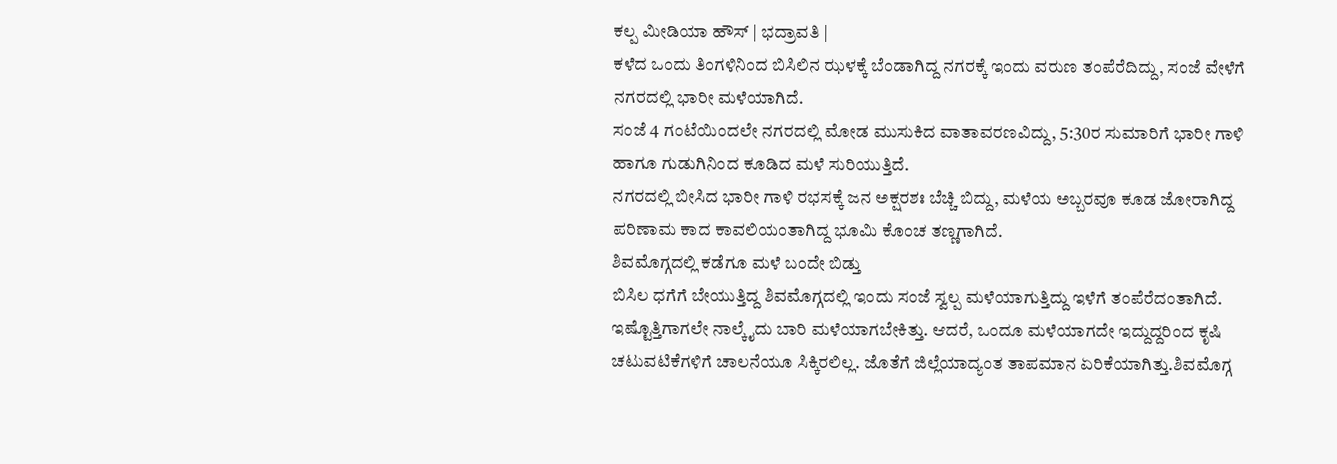ಕಲ್ಪ ಮೀಡಿಯಾ ಹೌಸ್ | ಭದ್ರಾವತಿ |
ಕಳೆದ ಒಂದು ತಿಂಗಳಿನಿಂದ ಬಿಸಿಲಿನ ಝಳಕ್ಕೆ ಬೆಂಡಾಗಿದ್ದ ನಗರಕ್ಕೆ ಇಂದು ವರುಣ ತಂಪೆರೆದಿದ್ದು, ಸಂಜೆ ವೇಳೆಗೆ ನಗರದಲ್ಲಿ ಭಾರೀ ಮಳೆಯಾಗಿದೆ.
ಸಂಜೆ 4 ಗಂಟೆಯಿಂದಲೇ ನಗರದಲ್ಲಿ ಮೋಡ ಮುಸುಕಿದ ವಾತಾವರಣವಿದ್ದು, 5:30ರ ಸುಮಾರಿಗೆ ಭಾರೀ ಗಾಳಿ ಹಾಗೂ ಗುಡುಗಿನಿಂದ ಕೂಡಿದ ಮಳೆ ಸುರಿಯುತ್ತಿದೆ.
ನಗರದಲ್ಲಿ ಬೀಸಿದ ಭಾರೀ ಗಾಳಿ ರಭಸಕ್ಕೆ ಜನ ಅಕ್ಷರಶಃ ಬೆಚ್ಚಿ ಬಿದ್ದು, ಮಳೆಯ ಅಬ್ಬರವೂ ಕೂಡ ಜೋರಾಗಿದ್ದ ಪರಿಣಾಮ ಕಾದ ಕಾವಲಿಯಂತಾಗಿದ್ದ ಭೂಮಿ ಕೊಂಚ ತಣ್ಣಗಾಗಿದೆ.
ಶಿವಮೊಗ್ಗದಲ್ಲಿ ಕಡೆಗೂ ಮಳೆ ಬಂದೇ ಬಿಡ್ತು
ಬಿಸಿಲ ಧಗೆಗೆ ಬೇಯುತ್ತಿದ್ದ ಶಿವಮೊಗ್ಗದಲ್ಲಿ ಇಂದು ಸಂಜೆ ಸ್ವಲ್ಪ ಮಳೆಯಾಗುತ್ತಿದ್ದು ಇಳೆಗೆ ತಂಪೆರೆದಂತಾಗಿದೆ.
ಇಷ್ಟೊತ್ತಿಗಾಗಲೇ ನಾಲ್ಕೈದು ಬಾರಿ ಮಳೆಯಾಗಬೇಕಿತ್ತು. ಆದರೆ, ಒಂದೂ ಮಳೆಯಾಗದೇ ಇದ್ದುದ್ದರಿಂದ ಕೃಷಿ ಚಟುವಟಿಕೆಗಳಿಗೆ ಚಾಲನೆಯೂ ಸಿಕ್ಕಿರಲಿಲ್ಲ. ಜೊತೆಗೆ ಜಿಲ್ಲೆಯಾದ್ಯಂತ ತಾಪಮಾನ ಏರಿಕೆಯಾಗಿತ್ತು.ಶಿವಮೊಗ್ಗ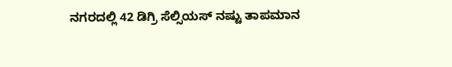ನಗರದಲ್ಲಿ 42 ಡಿಗ್ರಿ ಸೆಲ್ಸಿಯಸ್ ನಷ್ಟು ತಾಪಮಾನ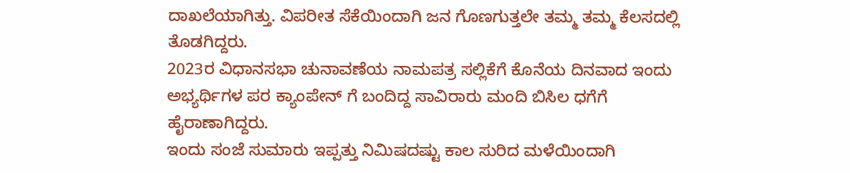ದಾಖಲೆಯಾಗಿತ್ತು. ವಿಪರೀತ ಸೆಕೆಯಿಂದಾಗಿ ಜನ ಗೊಣಗುತ್ತಲೇ ತಮ್ಮ ತಮ್ಮ ಕೆಲಸದಲ್ಲಿ ತೊಡಗಿದ್ದರು.
2023ರ ವಿಧಾನಸಭಾ ಚುನಾವಣೆಯ ನಾಮಪತ್ರ ಸಲ್ಲಿಕೆಗೆ ಕೊನೆಯ ದಿನವಾದ ಇಂದು ಅಭ್ಯರ್ಥಿಗಳ ಪರ ಕ್ಯಾಂಪೇನ್ ಗೆ ಬಂದಿದ್ದ ಸಾವಿರಾರು ಮಂದಿ ಬಿಸಿಲ ಧಗೆಗೆ ಹೈರಾಣಾಗಿದ್ದರು.
ಇಂದು ಸಂಜೆ ಸುಮಾರು ಇಪ್ಪತ್ತು ನಿಮಿಷದಷ್ಟು ಕಾಲ ಸುರಿದ ಮಳೆಯಿಂದಾಗಿ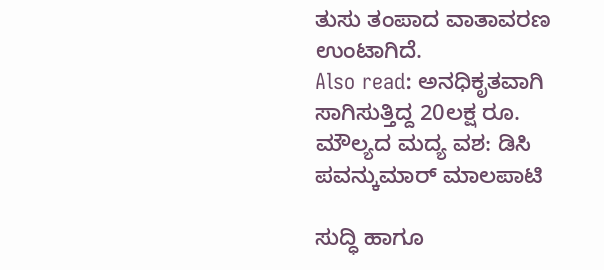ತುಸು ತಂಪಾದ ವಾತಾವರಣ ಉಂಟಾಗಿದೆ.
Also read: ಅನಧಿಕೃತವಾಗಿ ಸಾಗಿಸುತ್ತಿದ್ದ 20ಲಕ್ಷ ರೂ. ಮೌಲ್ಯದ ಮದ್ಯ ವಶ: ಡಿಸಿ ಪವನ್ಕುಮಾರ್ ಮಾಲಪಾಟಿ

ಸುದ್ಧಿ ಹಾಗೂ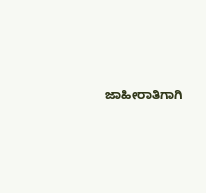ಜಾಹೀರಾತಿಗಾಗಿ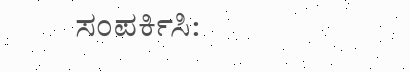ಸಂಪರ್ಕಿಸಿ: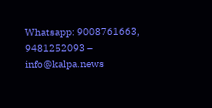Whatsapp: 9008761663, 9481252093 – info@kalpa.news